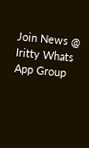Join News @ Iritty Whats App Group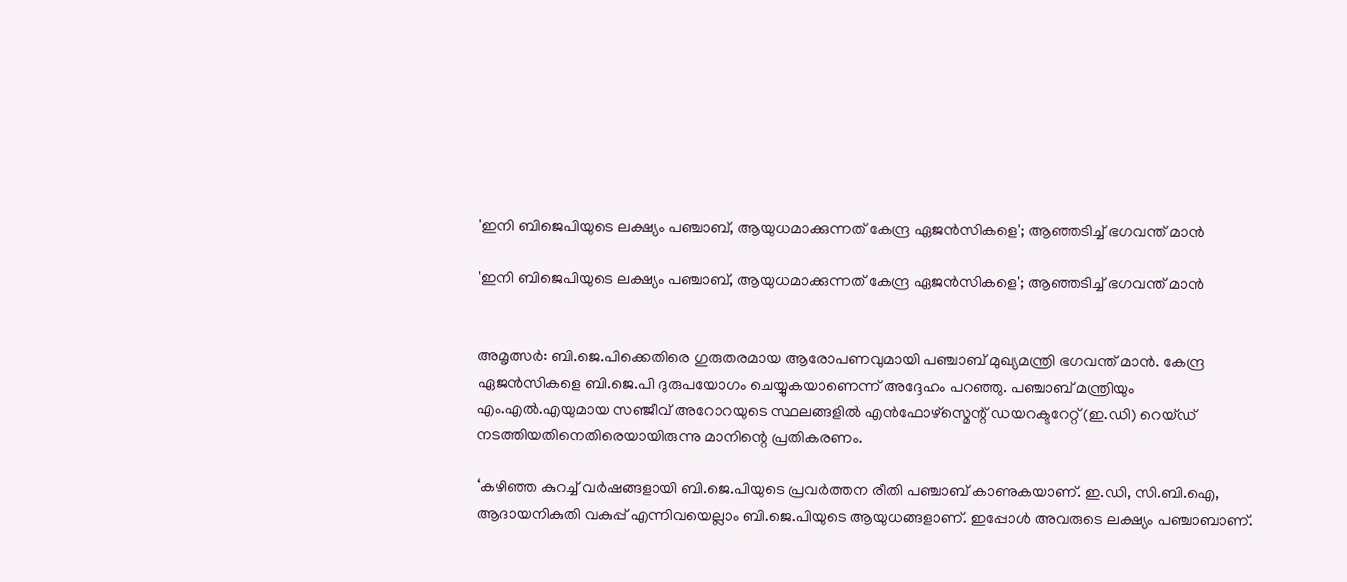'ഇനി ബിജെപിയുടെ ലക്ഷ്യം പഞ്ചാബ്, ആയുധമാക്കുന്നത് കേന്ദ്ര ഏജൻസികളെ'; ആഞ്ഞടിച്ച് ഭഗവന്ത് മാൻ

'ഇനി ബിജെപിയുടെ ലക്ഷ്യം പഞ്ചാബ്, ആയുധമാക്കുന്നത് കേന്ദ്ര ഏജൻസികളെ'; ആഞ്ഞടിച്ച് ഭഗവന്ത് മാൻ


അമൃത്സര്‍: ബി.ജെ.പിക്കെതിരെ ഗുരുതരമായ ആരോപണവുമായി പഞ്ചാബ് മുഖ്യമന്ത്രി ഭഗവന്ത് മാൻ. കേന്ദ്ര ഏജൻസികളെ ബി.ജെ.പി ദുരുപയോഗം ചെയ്യുകയാണെന്ന് അദ്ദേഹം പറഞ്ഞു. പഞ്ചാബ് മന്ത്രിയും എം.എൽ.എയുമായ സഞ്ജീവ് അറോറയുടെ സ്ഥലങ്ങളിൽ എൻഫോഴ്സ്മെന്റ് ഡയറക്ടറേറ്റ് (ഇ.ഡി) റെയ്ഡ് നടത്തിയതിനെതിരെയായിരുന്നു മാനിന്റെ പ്രതികരണം.

‘കഴിഞ്ഞ കുറച്ച് വർഷങ്ങളായി ബി.ജെ.പിയുടെ പ്രവർത്തന രീതി പഞ്ചാബ് കാണുകയാണ്. ഇ.ഡി, സി.ബി.ഐ, ആദായനികുതി വകുപ്പ് എന്നിവയെല്ലാം ബി.ജെ.പിയുടെ ആയുധങ്ങളാണ്. ഇപ്പോൾ അവരുടെ ലക്ഷ്യം പഞ്ചാബാണ്.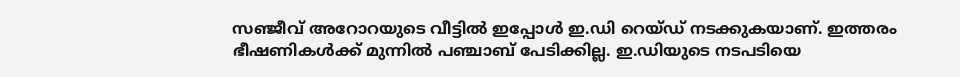സഞ്ജീവ് അറോറയുടെ വീട്ടിൽ ഇപ്പോൾ ഇ.ഡി റെയ്ഡ് നടക്കുകയാണ്. ഇത്തരം ഭീഷണികൾക്ക് മുന്നിൽ പഞ്ചാബ് പേടിക്കില്ല. ഇ.ഡിയുടെ നടപടിയെ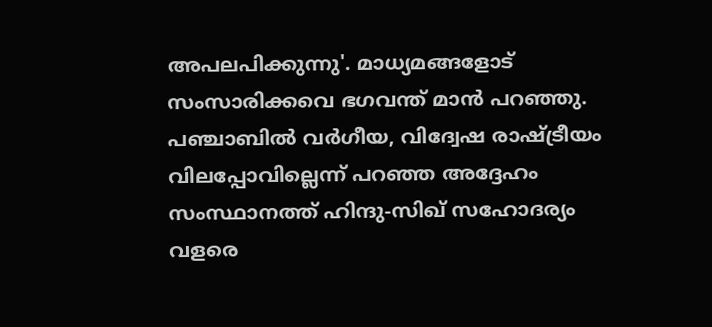അപലപിക്കുന്നു'. മാധ്യമങ്ങളോട് സംസാരിക്കവെ ഭഗവന്ത് മാൻ പറഞ്ഞു. പഞ്ചാബിൽ വർഗീയ, വിദ്വേഷ രാഷ്ട്രീയം വിലപ്പോവില്ലെന്ന് പറഞ്ഞ അദ്ദേഹം സംസ്ഥാനത്ത് ഹിന്ദു-സിഖ് സഹോദര്യം വളരെ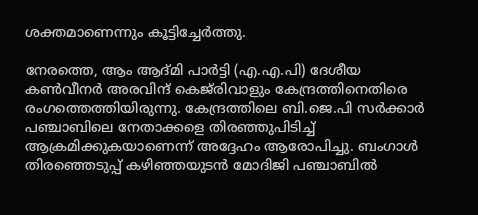ശക്തമാണെന്നും കൂട്ടിച്ചേര്‍ത്തു.

നേരത്തെ, ആം ആദ്മി പാർട്ടി (എ.എ.പി) ദേശീയ കൺവീനർ അരവിന്ദ് കെജ്‌രിവാളും കേന്ദ്രത്തിനെതിരെ രംഗത്തെത്തിയിരുന്നു. കേന്ദ്രത്തിലെ ബി.ജെ.പി സർക്കാർ പഞ്ചാബിലെ നേതാക്കളെ തിരഞ്ഞുപിടിച്ച് ആക്രമിക്കുകയാണെന്ന് അദ്ദേഹം ആരോപിച്ചു. ബംഗാൾ തിരഞ്ഞെടുപ്പ് കഴിഞ്ഞയുടൻ മോദിജി പഞ്ചാബിൽ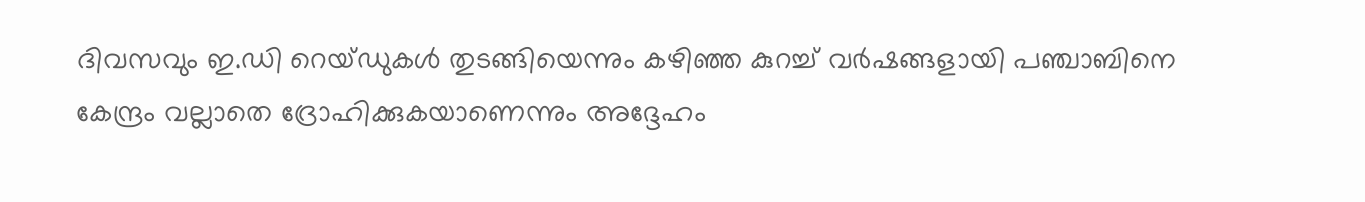ദിവസവും ഇ.ഡി റെയ്ഡുകൾ തുടങ്ങിയെന്നും കഴിഞ്ഞ കുറച്ച് വർഷങ്ങളായി പഞ്ചാബിനെ കേന്ദ്രം വല്ലാതെ ദ്രോഹിക്കുകയാണെന്നും അദ്ദേഹം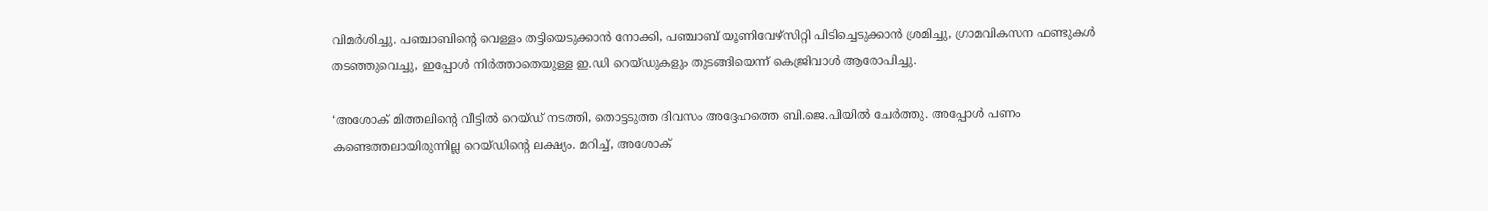വിമര്‍ശിച്ചു. പഞ്ചാബിന്റെ വെള്ളം തട്ടിയെടുക്കാൻ നോക്കി, പഞ്ചാബ് യൂണിവേഴ്സിറ്റി പിടിച്ചെടുക്കാൻ ശ്രമിച്ചു, ഗ്രാമവികസന ഫണ്ടുകൾ തടഞ്ഞുവെച്ചു, ഇപ്പോൾ നിർത്താതെയുള്ള ഇ.ഡി റെയ്ഡുകളും തുടങ്ങിയെന്ന് കെജ്രിവാൾ ആരോപിച്ചു.

‘അശോക് മിത്തലിന്റെ വീട്ടിൽ റെയ്ഡ് നടത്തി, തൊട്ടടുത്ത ദിവസം അദ്ദേഹത്തെ ബി.ജെ.പിയിൽ ചേർത്തു. അപ്പോൾ പണം കണ്ടെത്തലായിരുന്നില്ല റെയ്ഡിന്റെ ലക്ഷ്യം. മറിച്ച്, അശോക്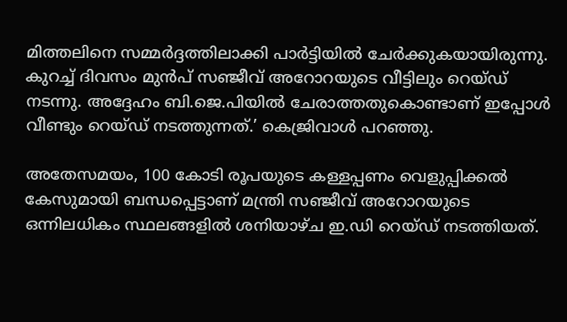മിത്തലിനെ സമ്മർദ്ദത്തിലാക്കി പാർട്ടിയിൽ ചേർക്കുകയായിരുന്നു. കുറച്ച് ദിവസം മുൻപ് സഞ്ജീവ് അറോറയുടെ വീട്ടിലും റെയ്ഡ് നടന്നു. അദ്ദേഹം ബി.ജെ.പിയിൽ ചേരാത്തതുകൊണ്ടാണ് ഇപ്പോൾ വീണ്ടും റെയ്ഡ് നടത്തുന്നത്.’ കെജ്രിവാൾ പറഞ്ഞു.

അതേസമയം, 100 കോടി രൂപയുടെ കള്ളപ്പണം വെളുപ്പിക്കൽ കേസുമായി ബന്ധപ്പെട്ടാണ് മന്ത്രി സഞ്ജീവ് അറോറയുടെ ഒന്നിലധികം സ്ഥലങ്ങളിൽ ശനിയാഴ്ച ഇ.ഡി റെയ്ഡ് നടത്തിയത്.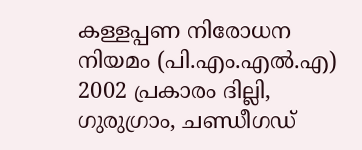കള്ളപ്പണ നിരോധന നിയമം (പി.എം.എൽ.എ) 2002 പ്രകാരം ദില്ലി, ഗുരുഗ്രാം, ചണ്ഡീഗഡ്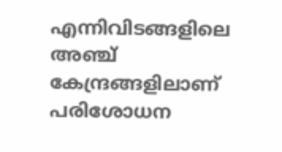എന്നിവിടങ്ങളിലെ അഞ്ച് കേന്ദ്രങ്ങളിലാണ് പരിശോധന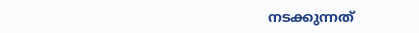നടക്കുന്നത്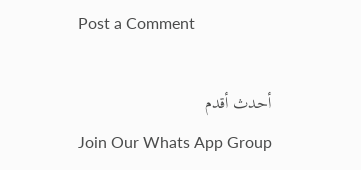Post a Comment

أحدث أقدم
Join Our Whats App Group